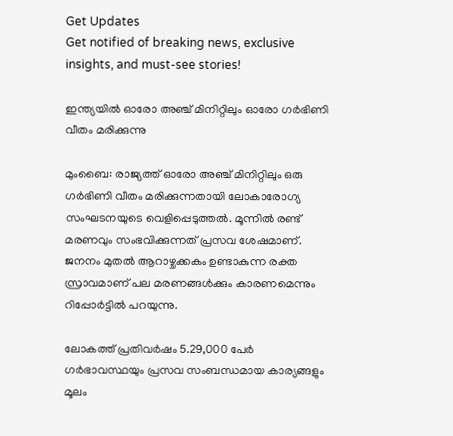Get Updates
Get notified of breaking news, exclusive insights, and must-see stories!

ഇന്ത്യയില്‍ ഓരോ അഞ്ച് മിനിറ്റിലും ഓരോ ഗര്‍ഭിണി വീതം മരിക്കുന്നു

മുംബൈ: രാജ്യത്ത് ഓരോ അഞ്ച് മിനിറ്റിലും ഒരു ഗര്‍ഭിണി വീതം മരിക്കുന്നതായി ലോകാരോഗ്യ സംഘടനയുടെ വെളിപ്പെടുത്തല്‍. മൂന്നില്‍ രണ്ട് മരണവും സംഭവിക്കുന്നത് പ്രസവ ശേഷമാണ്. ജനനം മുതല്‍ ആറാഴ്ചക്കകം ഉണ്ടാകുന്ന രക്ത സ്രാവമാണ് പല മരണങ്ങള്‍ക്കും കാരണമെന്നും റിപ്പോര്‍ട്ടില്‍ പറയുന്നു.

ലോകത്ത് പ്രതിവര്‍ഷം 5.29,000 പേര്‍ ഗര്‍ഭാവസ്ഥയും പ്രസവ സംബന്ധമായ കാര്യങ്ങളും മൂലം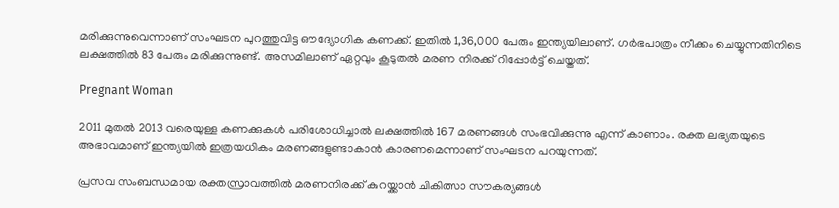മരിക്കുന്നുവെന്നാണ് സംഘടന പുറത്തുവിട്ട ഔദ്യോഗിക കണക്ക്. ഇതില്‍ 1,36,000 പേരും ഇന്ത്യയിലാണ്. ഗര്‍ഭപാത്രം നീക്കം ചെയ്യുന്നതിനിടെ ലക്ഷത്തില്‍ 83 പേരും മരിക്കുന്നുണ്ട്. അസമിലാണ് ഏറ്റവും കൂടുതല്‍ മരണ നിരക്ക് റിപ്പോര്‍ട്ട് ചെയ്തത്.

Pregnant Woman

2011 മുതല്‍ 2013 വരെയുള്ള കണക്കുകള്‍ പരിശോധിച്ചാല്‍ ലക്ഷത്തില്‍ 167 മരണങ്ങള്‍ സംഭവിക്കുന്നു എന്ന് കാണാം. രക്ത ലഭ്യതയുടെ അഭാവമാണ് ഇന്ത്യയില്‍ ഇത്രയധികം മരണങ്ങളുണ്ടാകാന്‍ കാരണമെന്നാണ് സംഘടന പറയുന്നത്.

പ്രസവ സംബന്ധമായ രക്തസ്രാവത്തില്‍ മരണനിരക്ക് കുറയ്ക്കാന്‍ ചികിത്സാ സൗകര്യങ്ങള്‍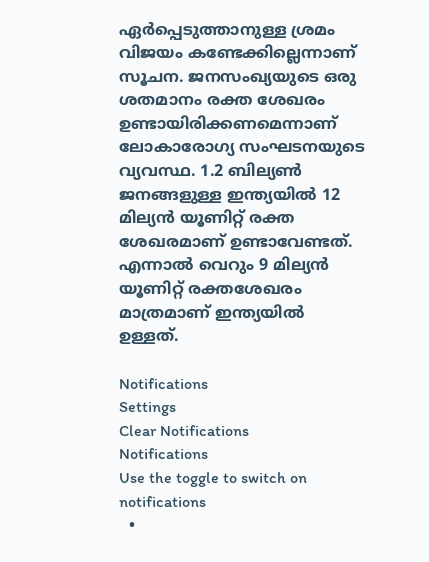ഏര്‍പ്പെടുത്താനുള്ള ശ്രമം വിജയം കണ്ടേക്കില്ലെന്നാണ് സൂചന. ജനസംഖ്യയുടെ ഒരു ശതമാനം രക്ത ശേഖരം ഉണ്ടായിരിക്കണമെന്നാണ് ലോകാരോഗ്യ സംഘടനയുടെ വ്യവസ്ഥ. 1.2 ബില്യണ്‍ ജനങ്ങളുള്ള ഇന്ത്യയില്‍ 12 മില്യന്‍ യൂണിറ്റ് രക്ത ശേഖരമാണ് ഉണ്ടാവേണ്ടത്. എന്നാല്‍ വെറും 9 മില്യന്‍ യൂണിറ്റ് രക്തശേഖരം മാത്രമാണ് ഇന്ത്യയില്‍ ഉള്ളത്.

Notifications
Settings
Clear Notifications
Notifications
Use the toggle to switch on notifications
  •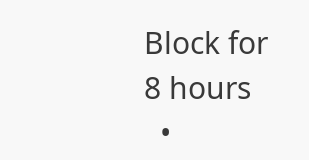Block for 8 hours
  •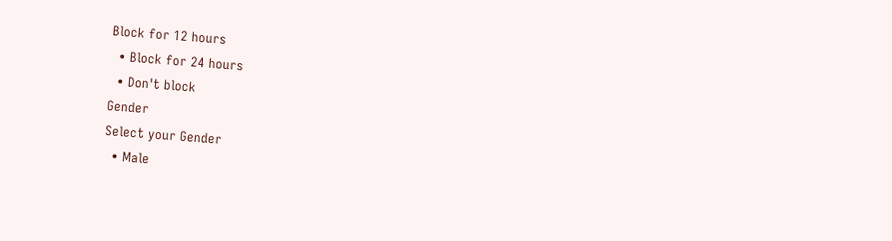Block for 12 hours
  • Block for 24 hours
  • Don't block
Gender
Select your Gender
  • Male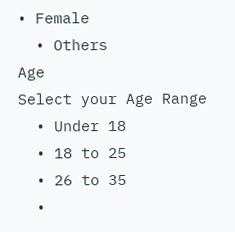• Female
  • Others
Age
Select your Age Range
  • Under 18
  • 18 to 25
  • 26 to 35
  •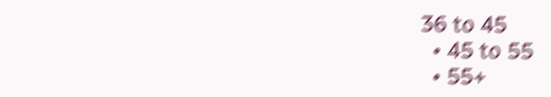36 to 45
  • 45 to 55
  • 55+